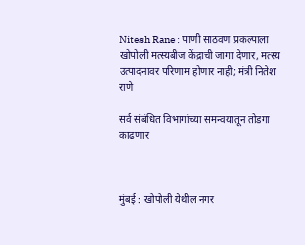Nitesh Rane : पाणी साठवण प्रकल्पाला खोपोली मत्स्यबीज केंद्राची जागा देणार, मत्स्य उत्पादनावर परिणाम होणार नाही; मंत्री नितेश राणे

सर्व संबंधित विभागांच्या समन्वयातून तोडगा काढणार



मुंबई : खोपोली येथील नगर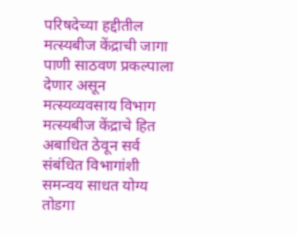परिषदेच्या हद्दीतील मत्स्यबीज केंद्राची जागा पाणी साठवण प्रकल्पाला देणार असून मत्स्यव्यवसाय विभाग मत्स्यबीज केंद्राचे हित अबाधित ठेवून सर्व संबंधित विभागांशी समन्वय साधत योग्य तोडगा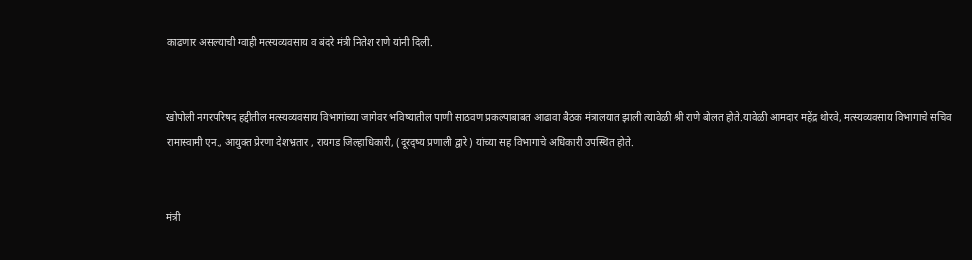काढणार असल्याची ग्वाही मत्स्यव्यवसाय व बंदरे मंत्री नितेश राणे यांनी दिली.


खोपोली नगरपरिषद हद्दीतील मत्स्यव्यवसाय विभागांच्या जागेवर भविष्यातील पाणी साठवण प्रकल्पाबाबत आढावा बैठक मंत्रालयात झाली त्यावेळी श्री राणे बोलत होते.यावेळी आमदार महेंद्र थोरवे, मत्स्यव्यवसाय विभागाचे सचिव रामास्वामी एन., आयुक्त प्रेरणा देशभ्रतार , रायगड जिल्हाधिकारी, (दूरद्ष्य प्रणाली द्वारे) यांच्या सह विभागाचे अधिकारी उपस्थित होते.


मंत्री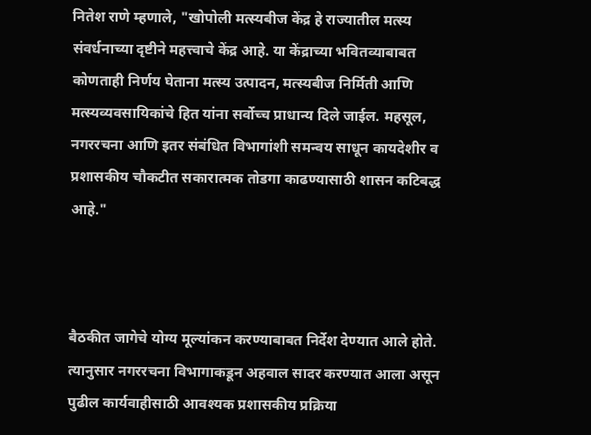नितेश राणे म्हणाले, "खोपोली मत्स्यबीज केंद्र हे राज्यातील मत्स्य संवर्धनाच्या दृष्टीने महत्त्वाचे केंद्र आहे. या केंद्राच्या भवितव्याबाबत कोणताही निर्णय घेताना मत्स्य उत्पादन, मत्स्यबीज निर्मिती आणि मत्स्यव्यवसायिकांचे हित यांना सर्वोच्च प्राधान्य दिले जाईल. महसूल, नगररचना आणि इतर संबंधित विभागांशी समन्वय साधून कायदेशीर व प्रशासकीय चौकटीत सकारात्मक तोडगा काढण्यासाठी शासन कटिबद्ध आहे."



बैठकीत जागेचे योग्य मूल्यांकन करण्याबाबत निर्देश देण्यात आले होते. त्यानुसार नगररचना विभागाकडून अहवाल सादर करण्यात आला असून पुढील कार्यवाहीसाठी आवश्यक प्रशासकीय प्रक्रिया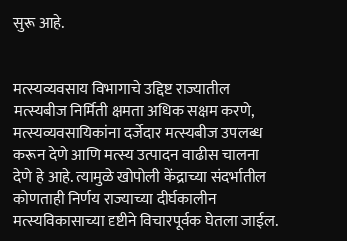सुरू आहे.


मत्स्यव्यवसाय विभागाचे उद्दिष्ट राज्यातील मत्स्यबीज निर्मिती क्षमता अधिक सक्षम करणे, मत्स्यव्यवसायिकांना दर्जेदार मत्स्यबीज उपलब्ध करून देणे आणि मत्स्य उत्पादन वाढीस चालना देणे हे आहे. त्यामुळे खोपोली केंद्राच्या संदर्भातील कोणताही निर्णय राज्याच्या दीर्घकालीन मत्स्यविकासाच्या दृष्टीने विचारपूर्वक घेतला जाईल.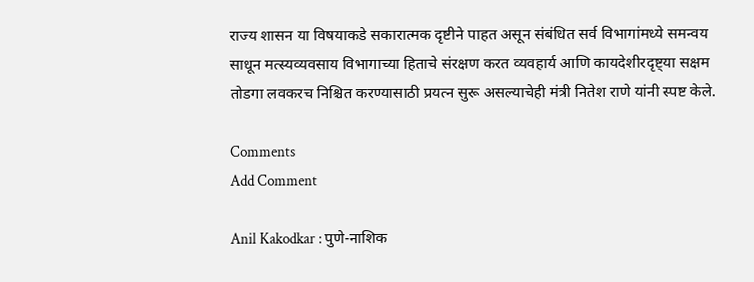राज्य शासन या विषयाकडे सकारात्मक दृष्टीने पाहत असून संबंधित सर्व विभागांमध्ये समन्वय साधून मत्स्यव्यवसाय विभागाच्या हिताचे संरक्षण करत व्यवहार्य आणि कायदेशीरदृष्ट्या सक्षम तोडगा लवकरच निश्चित करण्यासाठी प्रयत्न सुरू असल्याचेही मंत्री नितेश राणे यांनी स्पष्ट केले.

Comments
Add Comment

Anil Kakodkar : पुणे-नाशिक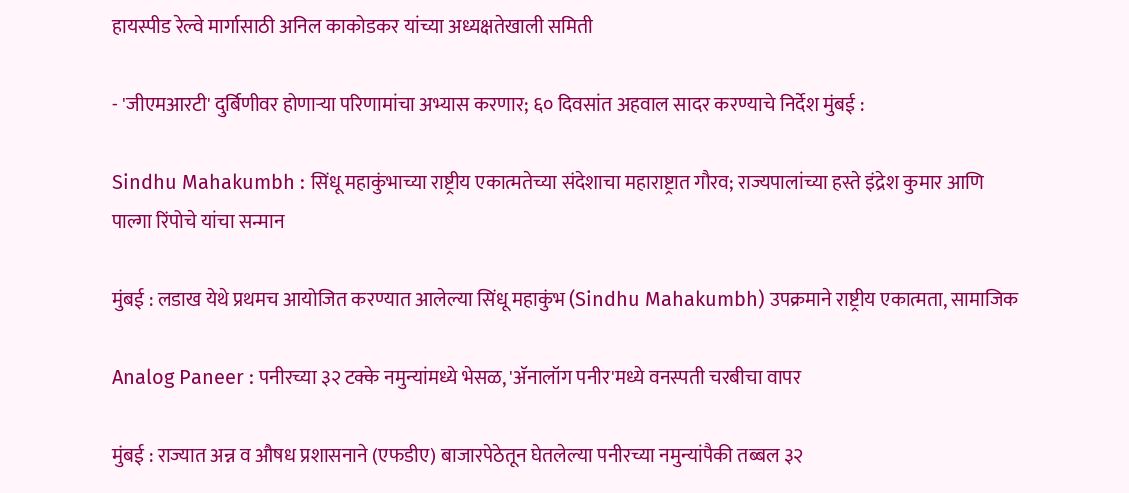हायस्पीड रेल्वे मार्गासाठी अनिल काकोडकर यांच्या अध्यक्षतेखाली समिती

- 'जीएमआरटी' दुर्बिणीवर होणाऱ्या परिणामांचा अभ्यास करणार; ६० दिवसांत अहवाल सादर करण्याचे निर्देश मुंबई :

Sindhu Mahakumbh : सिंधू महाकुंभाच्या राष्ट्रीय एकात्मतेच्या संदेशाचा महाराष्ट्रात गौरव; राज्यपालांच्या हस्ते इंद्रेश कुमार आणि पाल्गा रिंपोचे यांचा सन्मान

मुंबई : लडाख येथे प्रथमच आयोजित करण्यात आलेल्या सिंधू महाकुंभ (Sindhu Mahakumbh) उपक्रमाने राष्ट्रीय एकात्मता, सामाजिक

Analog Paneer : पनीरच्या ३२ टक्के नमुन्यांमध्ये भेसळ, 'ॲनालॉग पनीर'मध्ये वनस्पती चरबीचा वापर

मुंबई : राज्यात अन्न व औषध प्रशासनाने (एफडीए) बाजारपेठेतून घेतलेल्या पनीरच्या नमुन्यांपैकी तब्बल ३२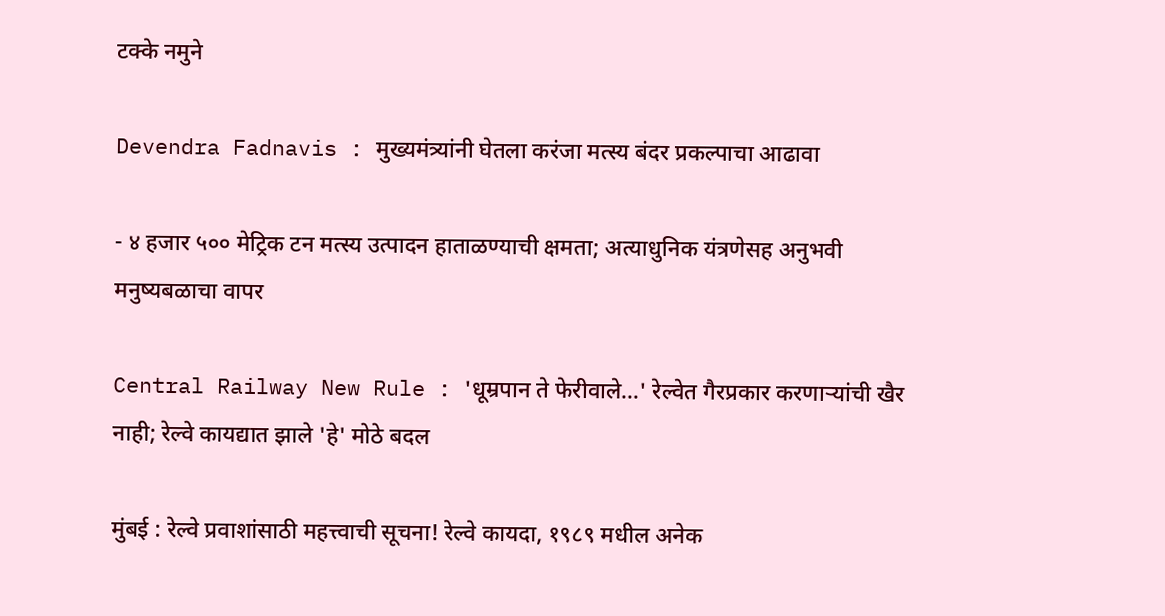टक्के नमुने

Devendra Fadnavis : मुख्यमंत्र्यांनी घेतला करंजा मत्स्य बंदर प्रकल्पाचा आढावा

- ४ हजार ५०० मेट्रिक टन मत्स्य उत्पादन हाताळण्याची क्षमता; अत्याधुनिक यंत्रणेसह अनुभवी मनुष्यबळाचा वापर

Central Railway New Rule : 'धूम्रपान ते फेरीवाले…' रेल्वेत गैरप्रकार करणाऱ्यांची खैर नाही; रेल्वे कायद्यात झाले 'हे' मोठे बदल

मुंबई : रेल्वे प्रवाशांसाठी महत्त्वाची सूचना! रेल्वे कायदा, १९८९ मधील अनेक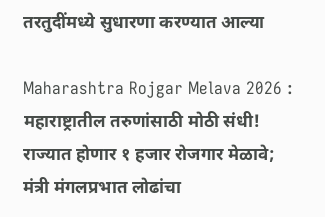तरतुदींमध्ये सुधारणा करण्यात आल्या

Maharashtra Rojgar Melava 2026 : महाराष्ट्रातील तरुणांसाठी मोठी संधी! राज्यात होणार १ हजार रोजगार मेळावे; मंत्री मंगलप्रभात लोढांचा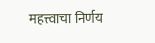महत्त्वाचा निर्णय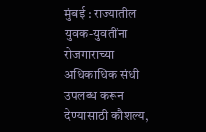मुंबई : राज्यातील युवक-युवतींना रोजगाराच्या अधिकाधिक संधी उपलब्ध करून देण्यासाठी कौशल्य,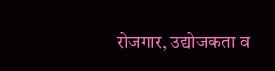रोजगार, उद्योजकता व